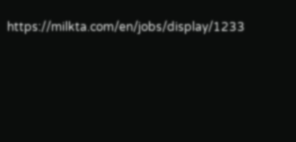https://milkta.com/en/jobs/display/1233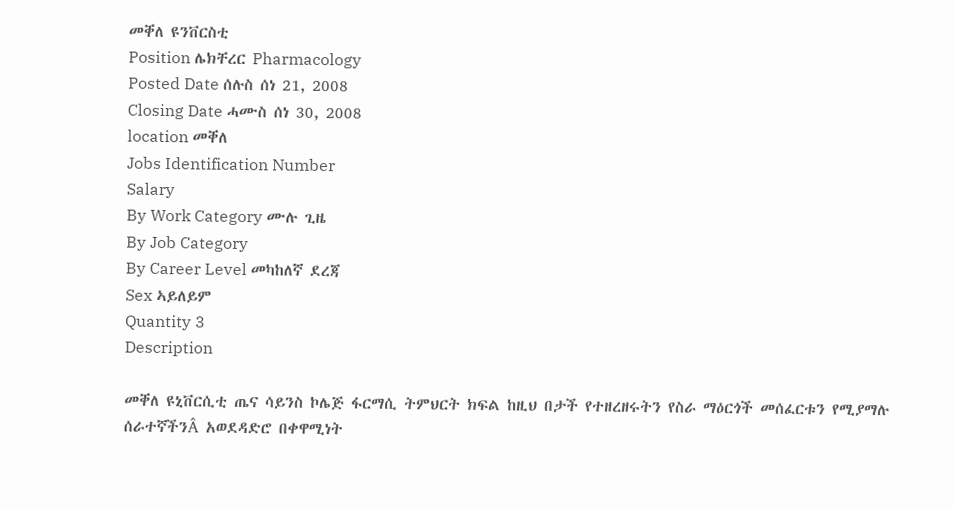መቐለ ዩንቨርስቲ
Position ሌክቸረር Pharmacology
Posted Date ሰሉስ ሰነ 21, 2008
Closing Date ሓሙስ ሰነ 30, 2008
location መቐለ
Jobs Identification Number
Salary
By Work Category ሙሉ ጊዜ
By Job Category
By Career Level መካከለኛ ደረጃ
Sex ኣይለይም
Quantity 3
Description

መቐለ ዩኒቨርሲቲ ጤና ሳይንስ ኮሌጅ ፋርማሲ ትምህርት ክፍል ከዚህ በታች የተዘረዘሩትን የስራ ማዕርጎች መሰፈርቱን የሚያማሉ ሰራተኛችንÂ አወደዳድሮ በቀዋሚነት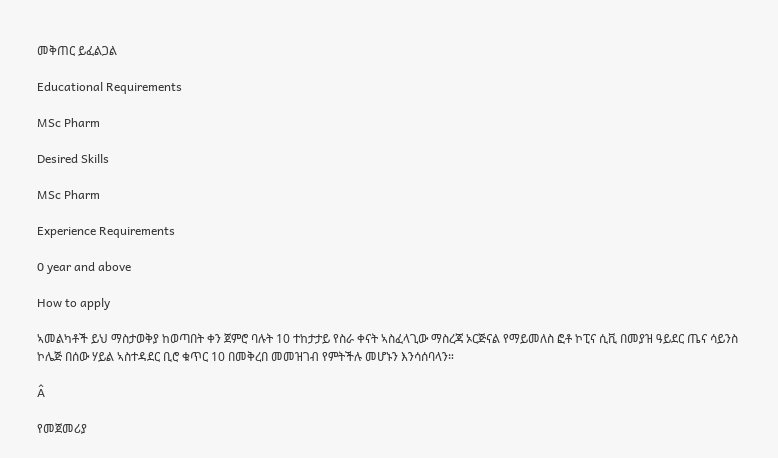መቅጠር ይፈልጋል

Educational Requirements

MSc Pharm

Desired Skills

MSc Pharm

Experience Requirements

0 year and above

How to apply

ኣመልካቶች ይህ ማስታወቅያ ከወጣበት ቀን ጀምሮ ባሉት 10 ተከታታይ የስራ ቀናት ኣስፈላጊው ማስረጃ ኦርጅናል የማይመለስ ፎቶ ኮፒና ሲቪ በመያዝ ዓይደር ጤና ሳይንስ ኮሌጅ በሰው ሃይል ኣስተዳደር ቢሮ ቁጥር 10 በመቅረበ መመዝገብ የምትችሉ መሆኑን እንሳሰባላን።

Â

የመጀመሪያ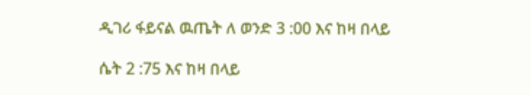ዲገሪ ፋይናል ዉጤት ለ ወንድ 3 :00 እና ከዛ በላይ

ሴት 2 :75 እና ከዛ በላይ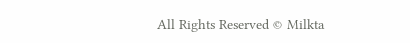All Rights Reserved © Milkta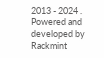2013 - 2024 . Powered and developed by Rackmint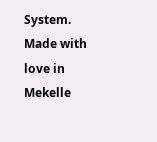System. Made with love in Mekelle